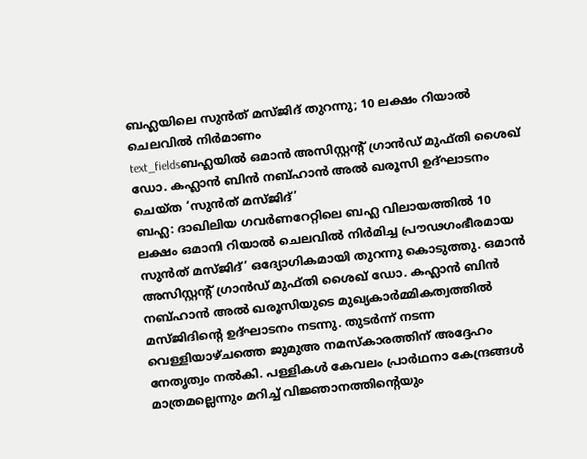ബഹ്ലയിലെ സുൻത് മസ്ജിദ് തുറന്നു; 10 ലക്ഷം റിയാൽ ചെലവിൽ നിർമാണം
text_fieldsബഹ്ലയിൽ ഒമാൻ അസിസ്റ്റന്റ് ഗ്രാൻഡ് മുഫ്തി ശൈഖ് ഡോ. കഹ്ലാൻ ബിൻ നബ്ഹാൻ അൽ ഖരൂസി ഉദ്ഘാടനം ചെയ്ത ‘സുൻത് മസ്ജിദ്’
ബഹ്ല: ദാഖിലിയ ഗവർണറേറ്റിലെ ബഹ്ല വിലായത്തിൽ 10 ലക്ഷം ഒമാനി റിയാൽ ചെലവിൽ നിർമിച്ച പ്രൗഢഗംഭീരമായ സുൻത് മസ്ജിദ്’ ഒദ്യോഗികമായി തുറന്നു കൊടുത്തു. ഒമാൻ അസിസ്റ്റന്റ് ഗ്രാൻഡ് മുഫ്തി ശൈഖ് ഡോ. കഹ്ലാൻ ബിൻ നബ്ഹാൻ അൽ ഖരൂസിയുടെ മുഖ്യകാർമ്മികത്വത്തിൽ മസ്ജിദിന്റെ ഉദ്ഘാടനം നടന്നു. തുടർന്ന് നടന്ന വെള്ളിയാഴ്ചത്തെ ജുമുഅ നമസ്കാരത്തിന് അദ്ദേഹം നേതൃത്വം നൽകി. പള്ളികൾ കേവലം പ്രാർഥനാ കേന്ദ്രങ്ങൾ മാത്രമല്ലെന്നും മറിച്ച് വിജ്ഞാനത്തിന്റെയും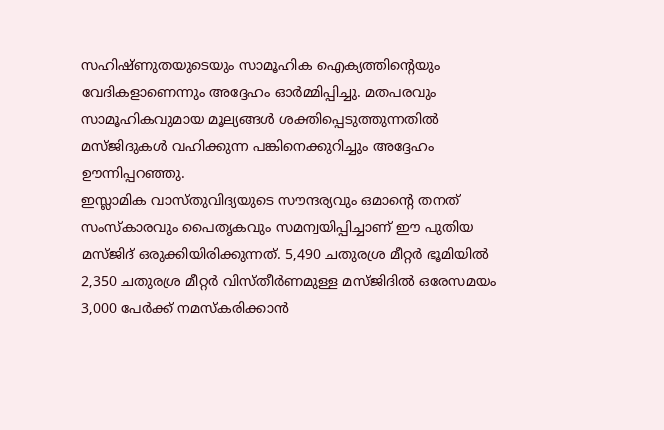സഹിഷ്ണുതയുടെയും സാമൂഹിക ഐക്യത്തിന്റെയും വേദികളാണെന്നും അദ്ദേഹം ഓർമ്മിപ്പിച്ചു. മതപരവും സാമൂഹികവുമായ മൂല്യങ്ങൾ ശക്തിപ്പെടുത്തുന്നതിൽ മസ്ജിദുകൾ വഹിക്കുന്ന പങ്കിനെക്കുറിച്ചും അദ്ദേഹം ഊന്നിപ്പറഞ്ഞു.
ഇസ്ലാമിക വാസ്തുവിദ്യയുടെ സൗന്ദര്യവും ഒമാന്റെ തനത് സംസ്കാരവും പൈതൃകവും സമന്വയിപ്പിച്ചാണ് ഈ പുതിയ മസ്ജിദ് ഒരുക്കിയിരിക്കുന്നത്. 5,490 ചതുരശ്ര മീറ്റർ ഭൂമിയിൽ 2,350 ചതുരശ്ര മീറ്റർ വിസ്തീർണമുള്ള മസ്ജിദിൽ ഒരേസമയം 3,000 പേർക്ക് നമസ്കരിക്കാൻ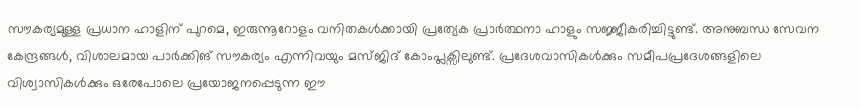സൗകര്യമുള്ള പ്രധാന ഹാളിന് പുറമെ, ഇരുന്നൂറോളം വനിതകൾക്കായി പ്രത്യേക പ്രാർത്ഥനാ ഹാളും സജ്ജീകരിച്ചിട്ടുണ്ട്. അനുബന്ധ സേവന കേന്ദ്രങ്ങൾ, വിശാലമായ പാർക്കിങ് സൗകര്യം എന്നിവയും മസ്ജിദ് കോംപ്ലക്സിലുണ്ട്. പ്രദേശവാസികൾക്കും സമീപപ്രദേശങ്ങളിലെ വിശ്വാസികൾക്കും ഒരേപോലെ പ്രയോജനപ്പെടുന്ന ഈ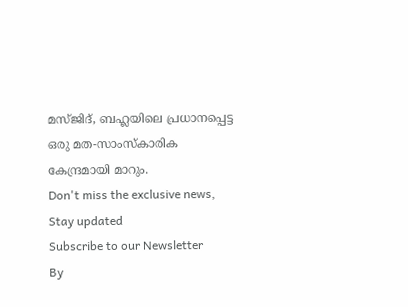മസ്ജിദ്, ബഹ്ലയിലെ പ്രധാനപ്പെട്ട ഒരു മത-സാംസ്കാരിക കേന്ദ്രമായി മാറും.
Don't miss the exclusive news, Stay updated
Subscribe to our Newsletter
By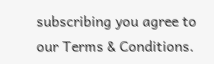subscribing you agree to our Terms & Conditions.